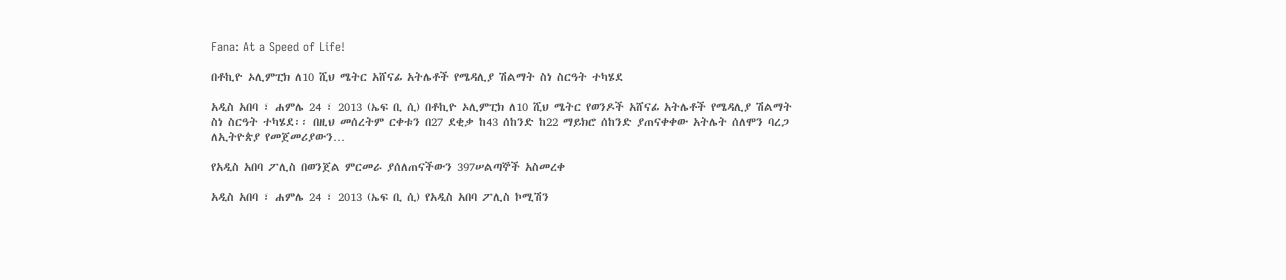Fana: At a Speed of Life!

በቶኪዮ ኦሊምፒክ ለ10 ሺህ ሜትር አሸናፊ አትሌቶች የሜዳሊያ ሽልማት ስነ ስርዓት ተካሄደ

አዲስ አበባ ፣ ሐምሌ 24 ፣ 2013 (ኤፍ ቢ ሲ) በቶኪዮ ኦሊምፒክ ለ10 ሺህ ሜትር የወንዶች አሸናፊ አትሌቶች የሜዳሊያ ሽልማት ስነ ስርዓት ተካሄደ፡፡ በዚህ መሰረትም ርቀቱን በ27 ደቂቃ ከ43 ሰከንድ ከ22 ማይክሮ ሰከንድ ያጠናቀቀው አትሌት ሰለሞን ባረጋ ለኢትዮጵያ የመጀመሪያውን…

የአዲስ አበባ ፖሊስ በወንጀል ምርመራ ያሰለጠናችውን 397ሠልጣኞች አስመረቀ

አዲስ አበባ ፣ ሐምሌ 24 ፣ 2013 (ኤፍ ቢ ሲ) የአዲስ አበባ ፖሊስ ኮሚሽን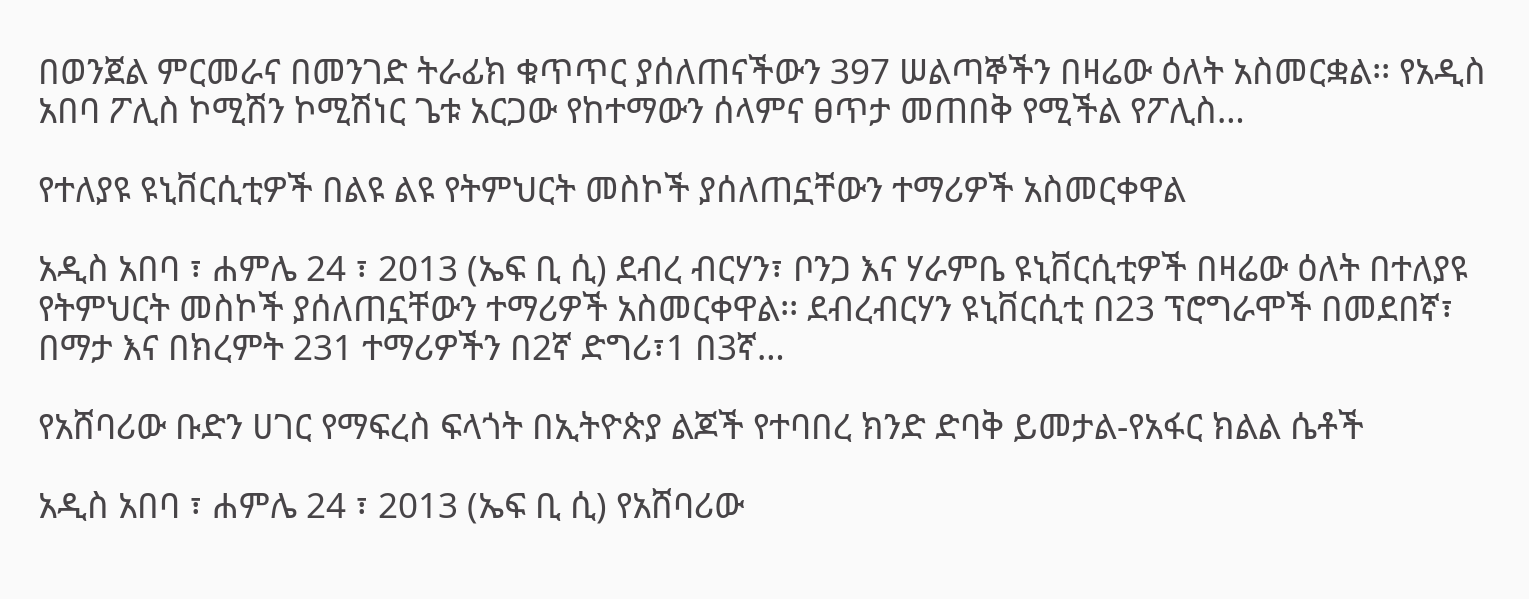በወንጀል ምርመራና በመንገድ ትራፊክ ቁጥጥር ያሰለጠናችውን 397 ሠልጣኞችን በዛሬው ዕለት አስመርቋል፡፡ የአዲስ አበባ ፖሊስ ኮሚሽን ኮሚሽነር ጌቱ አርጋው የከተማውን ሰላምና ፀጥታ መጠበቅ የሚችል የፖሊስ…

የተለያዩ ዩኒቨርሲቲዎች በልዩ ልዩ የትምህርት መስኮች ያሰለጠኗቸውን ተማሪዎች አስመርቀዋል

አዲስ አበባ ፣ ሐምሌ 24 ፣ 2013 (ኤፍ ቢ ሲ) ደብረ ብርሃን፣ ቦንጋ እና ሃራምቤ ዩኒቨርሲቲዎች በዛሬው ዕለት በተለያዩ የትምህርት መስኮች ያሰለጠኗቸውን ተማሪዎች አስመርቀዋል፡፡ ደብረብርሃን ዩኒቨርሲቲ በ23 ፕሮግራሞች በመደበኛ፣ በማታ እና በክረምት 231 ተማሪዎችን በ2ኛ ድግሪ፣1 በ3ኛ…

የአሸባሪው ቡድን ሀገር የማፍረስ ፍላጎት በኢትዮጵያ ልጆች የተባበረ ክንድ ድባቅ ይመታል-የአፋር ክልል ሴቶች

አዲስ አበባ ፣ ሐምሌ 24 ፣ 2013 (ኤፍ ቢ ሲ) የአሸባሪው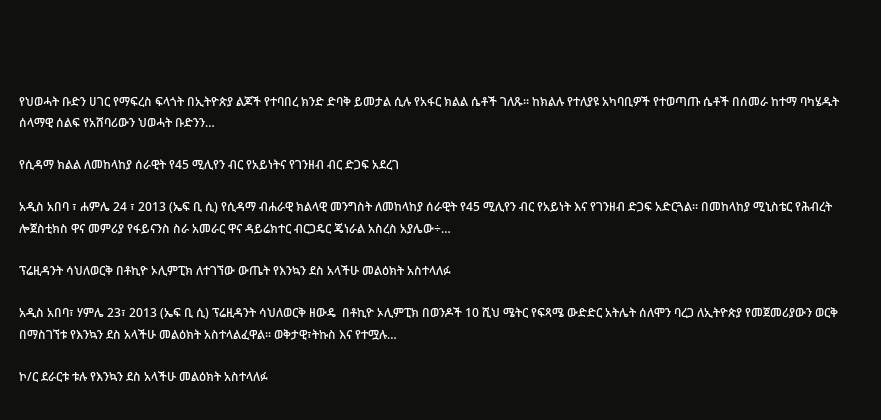የህወሓት ቡድን ሀገር የማፍረስ ፍላጎት በኢትዮጵያ ልጆች የተባበረ ክንድ ድባቅ ይመታል ሲሉ የአፋር ክልል ሴቶች ገለጹ። ከክልሉ የተለያዩ አካባቢዎች የተወጣጡ ሴቶች በሰመራ ከተማ ባካሄዱት ሰላማዊ ሰልፍ የአሸባሪውን ህወሓት ቡድንን…

የሲዳማ ክልል ለመከላከያ ሰራዊት የ45 ሚሊየን ብር የአይነትና የገንዘብ ብር ድጋፍ አደረገ

አዲስ አበባ ፣ ሐምሌ 24 ፣ 2013 (ኤፍ ቢ ሲ) የሲዳማ ብሐራዊ ክልላዊ መንግስት ለመከላከያ ሰራዊት የ45 ሚሊየን ብር የአይነት እና የገንዘብ ድጋፍ አድርጓል፡፡ በመከላከያ ሚኒስቴር የሕብረት ሎጀስቲክስ ዋና መምሪያ የፋይናንስ ስራ አመራር ዋና ዳይሬክተር ብርጋዴር ጄነራል አስረስ አያሌው÷…

ፕሬዚዳንት ሳህለወርቅ በቶኪዮ ኦሊምፒክ ለተገኘው ውጤት የእንኳን ደስ አላችሁ መልዕክት አስተላለፉ

አዲስ አበባ፣ ሃምሌ 23፣ 2013 (ኤፍ ቢ ሲ) ፕሬዚዳንት ሳህለወርቅ ዘውዴ  በቶኪዮ ኦሊምፒክ በወንዶች 10 ሺህ ሜትር የፍጻሜ ውድድር አትሌት ሰለሞን ባረጋ ለኢትዮጵያ የመጀመሪያውን ወርቅ በማስገኘቱ የእንኳን ደስ አላችሁ መልዕክት አስተላልፈዋል፡፡ ወቅታዊ፣ትኩስ እና የተሟሉ…

ኮ/ር ደራርቱ ቱሉ የእንኳን ደስ አላችሁ መልዕክት አስተላለፉ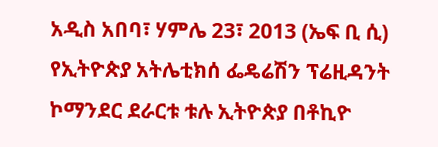አዲስ አበባ፣ ሃምሌ 23፣ 2013 (ኤፍ ቢ ሲ) የኢትዮጵያ አትሌቲክሰ ፌዴሬሽን ፕሬዚዳንት ኮማንደር ደራርቱ ቱሉ ኢትዮጵያ በቶኪዮ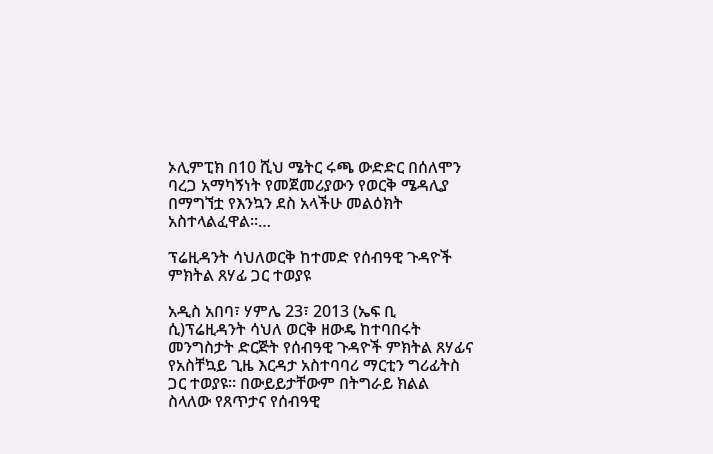ኦሊምፒክ በ10 ሺህ ሜትር ሩጫ ውድድር በሰለሞን ባረጋ አማካኝነት የመጀመሪያውን የወርቅ ሜዳሊያ በማግኘቷ የእንኳን ደስ አላችሁ መልዕክት አስተላልፈዋል፡፡…

ፕሬዚዳንት ሳህለወርቅ ከተመድ የሰብዓዊ ጉዳዮች ምክትል ጸሃፊ ጋር ተወያዩ

አዲስ አበባ፣ ሃምሌ 23፣ 2013 (ኤፍ ቢ ሲ)ፕሬዚዳንት ሳህለ ወርቅ ዘውዴ ከተባበሩት መንግስታት ድርጅት የሰብዓዊ ጉዳዮች ምክትል ጸሃፊና የአስቸኳይ ጊዜ እርዳታ አስተባባሪ ማርቲን ግሪፊትስ ጋር ተወያዩ፡፡ በውይይታቸውም በትግራይ ክልል ስላለው የጸጥታና የሰብዓዊ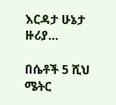እርዳታ ሁኔታ ዙሪያ…

በሴቶች 5 ሺህ ሜትር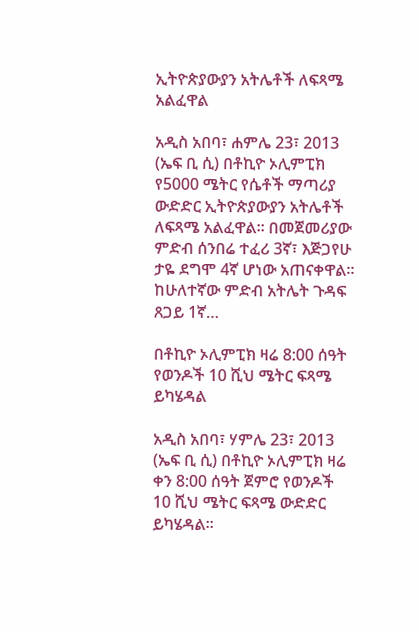ኢትዮጵያውያን አትሌቶች ለፍጻሜ አልፈዋል

አዲስ አበባ፣ ሐምሌ 23፣ 2013 (ኤፍ ቢ ሲ) በቶኪዮ ኦሊምፒክ የ5000 ሜትር የሴቶች ማጣሪያ ውድድር ኢትዮጵያውያን አትሌቶች ለፍጻሜ አልፈዋል። በመጀመሪያው ምድብ ሰንበሬ ተፈሪ 3ኛ፣ እጅጋየሁ ታዬ ደግሞ 4ኛ ሆነው አጠናቀዋል። ከሁለተኛው ምድብ አትሌት ጉዳፍ ጸጋይ 1ኛ…

በቶኪዮ ኦሊምፒክ ዛሬ 8:00 ሰዓት የወንዶች 10 ሺህ ሜትር ፍጻሜ ይካሄዳል

አዲስ አበባ፣ ሃምሌ 23፣ 2013 (ኤፍ ቢ ሲ) በቶኪዮ ኦሊምፒክ ዛሬ ቀን 8:00 ሰዓት ጀምሮ የወንዶች 10 ሺህ ሜትር ፍጻሜ ውድድር ይካሄዳል፡፡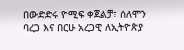በውድድሩ ዮሚፍ ቀጀልቻ፣ ሰለሞን ባረጋ እና በርሁ አረጋዊ ለኢትዮጵያ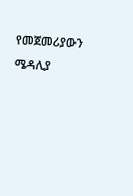የመጀመሪያውን ሜዳሊያ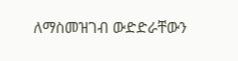ለማስመዝገብ ውድድራቸውን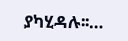ያካሂዳሉ፡፡…